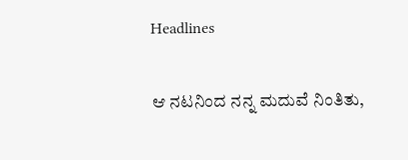Headlines

ಆ ನಟನಿಂದ ನನ್ನ ಮದುವೆ ನಿಂತಿತು,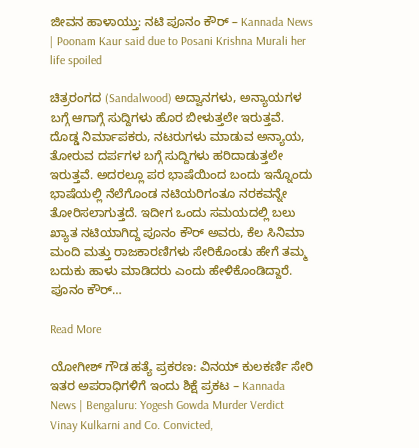ಜೀವನ ಹಾಳಾಯ್ತು: ನಟಿ ಪೂನಂ ಕೌರ್ – Kannada News | Poonam Kaur said due to Posani Krishna Murali her life spoiled

ಚಿತ್ರರಂಗದ (Sandalwood) ಅದ್ವಾನಗಳು, ಅನ್ಯಾಯಗಳ ಬಗ್ಗೆ ಆಗಾಗ್ಗೆ ಸುದ್ದಿಗಳು ಹೊರ ಬೀಳುತ್ತಲೇ ಇರುತ್ತವೆ. ದೊಡ್ಡ ನಿರ್ಮಾಪಕರು, ನಟರುಗಳು ಮಾಡುವ ಅನ್ಯಾಯ, ತೋರುವ ದರ್ಪಗಳ ಬಗ್ಗೆ ಸುದ್ದಿಗಳು ಹರಿದಾಡುತ್ತಲೇ ಇರುತ್ತವೆ. ಅದರಲ್ಲೂ ಪರ ಭಾಷೆಯಿಂದ ಬಂದು ಇನ್ನೊಂದು ಭಾಷೆಯಲ್ಲಿ ನೆಲೆಗೊಂಡ ನಟಿಯರಿಗಂತೂ ನರಕವನ್ನೇ ತೋರಿಸಲಾಗುತ್ತದೆ. ಇದೀಗ ಒಂದು ಸಮಯದಲ್ಲಿ ಬಲು ಖ್ಯಾತ ನಟಿಯಾಗಿದ್ದ ಪೂನಂ ಕೌರ್ ಅವರು, ಕೆಲ ಸಿನಿಮಾ ಮಂದಿ ಮತ್ತು ರಾಜಕಾರಣಿಗಳು ಸೇರಿಕೊಂಡು ಹೇಗೆ ತಮ್ಮ ಬದುಕು ಹಾಳು ಮಾಡಿದರು ಎಂದು ಹೇಳಿಕೊಂಡಿದ್ದಾರೆ. ಪೂನಂ ಕೌರ್…

Read More

ಯೋಗೀಶ್ ಗೌಡ ಹತ್ಯೆ ಪ್ರಕರಣ: ವಿನಯ್ ಕುಲಕರ್ಣಿ ಸೇರಿ ಇತರ ಅಪರಾಧಿಗಳಿಗೆ ಇಂದು ಶಿಕ್ಷೆ ಪ್ರಕಟ – Kannada News | Bengaluru: Yogesh Gowda Murder Verdict Vinay Kulkarni and Co. Convicted,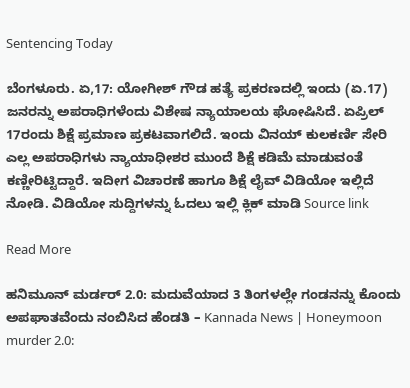Sentencing Today

ಬೆಂಗಳೂರು. ಏ,17: ಯೋಗೀಶ್ ಗೌಡ ಹತ್ಯೆ ಪ್ರಕರಣದಲ್ಲಿ ಇಂದು (ಏ.17) ಜನರನ್ನು ಅಪರಾಧಿಗಳೆಂದು ವಿಶೇಷ ನ್ಯಾಯಾಲಯ ಘೋಷಿಸಿದೆ. ಏಪ್ರಿಲ್ 17ರಂದು ಶಿಕ್ಷೆ ಪ್ರಮಾಣ ಪ್ರಕಟವಾಗಲಿದೆ. ಇಂದು ವಿನಯ್ ಕುಲಕರ್ಣಿ ಸೇರಿ ಎಲ್ಲ ಅಪರಾಧಿಗಳು ನ್ಯಾಯಾಧೀಶರ ಮುಂದೆ ಶಿಕ್ಷೆ ಕಡಿಮೆ ಮಾಡುವಂತೆ ಕಣ್ಣೀರಿಟ್ಟಿದ್ದಾರೆ. ಇದೀಗ ವಿಚಾರಣೆ ಹಾಗೂ ಶಿಕ್ಷೆ ಲೈವ್ ವಿಡಿಯೋ ಇಲ್ಲಿದೆ ನೋಡಿ. ವಿಡಿಯೋ ಸುದ್ದಿಗಳನ್ನು ಓದಲು ಇಲ್ಲಿ ಕ್ಲಿಕ್ ಮಾಡಿ Source link

Read More

ಹನಿಮೂನ್ ಮರ್ಡರ್ 2.0: ಮದುವೆಯಾದ 3 ತಿಂಗಳಲ್ಲೇ ಗಂಡನನ್ನು ಕೊಂದು ಅಪಘಾತವೆಂದು ನಂಬಿಸಿದ ಹೆಂಡತಿ – Kannada News | Honeymoon murder 2.0: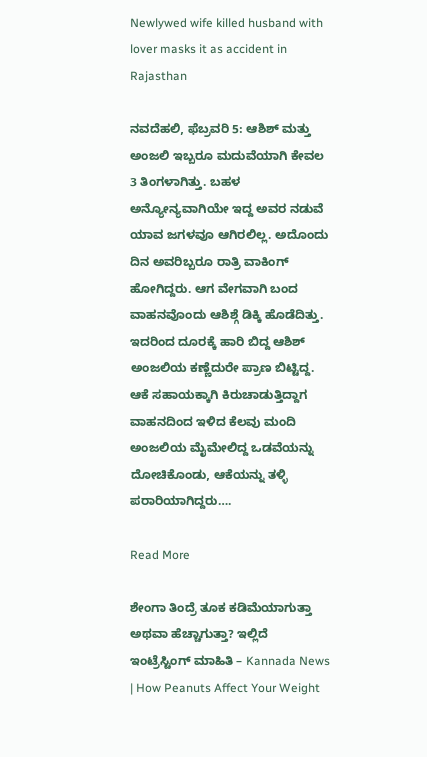Newlywed wife killed husband with lover masks it as accident in Rajasthan

ನವದೆಹಲಿ, ಫೆಬ್ರವರಿ 5: ಆಶಿಶ್ ಮತ್ತು ಅಂಜಲಿ ಇಬ್ಬರೂ ಮದುವೆಯಾಗಿ ಕೇವಲ 3 ತಿಂಗಳಾಗಿತ್ತು. ಬಹಳ ಅನ್ಯೋನ್ಯವಾಗಿಯೇ ಇದ್ದ ಅವರ ನಡುವೆ ಯಾವ ಜಗಳವೂ ಆಗಿರಲಿಲ್ಲ. ಅದೊಂದು ದಿನ ಅವರಿಬ್ಬರೂ ರಾತ್ರಿ ವಾಕಿಂಗ್ ಹೋಗಿದ್ದರು. ಆಗ ವೇಗವಾಗಿ ಬಂದ ವಾಹನವೊಂದು ಆಶಿಶ್ಗೆ ಡಿಕ್ಕಿ ಹೊಡೆದಿತ್ತು. ಇದರಿಂದ ದೂರಕ್ಕೆ ಹಾರಿ ಬಿದ್ದ ಆಶಿಶ್ ಅಂಜಲಿಯ ಕಣ್ಣೆದುರೇ ಪ್ರಾಣ ಬಿಟ್ಟಿದ್ದ. ಆಕೆ ಸಹಾಯಕ್ಕಾಗಿ ಕಿರುಚಾಡುತ್ತಿದ್ದಾಗ ವಾಹನದಿಂದ ಇಳಿದ ಕೆಲವು ಮಂದಿ ಅಂಜಲಿಯ ಮೈಮೇಲಿದ್ದ ಒಡವೆಯನ್ನು ದೋಚಿಕೊಂಡು, ಆಕೆಯನ್ನು ತಳ್ಳಿ ಪರಾರಿಯಾಗಿದ್ದರು….

Read More

ಶೇಂಗಾ ತಿಂದ್ರೆ ತೂಕ ಕಡಿಮೆಯಾಗುತ್ತಾ ಅಥವಾ ಹೆಚ್ಚಾಗುತ್ತಾ? ಇಲ್ಲಿದೆ ಇಂಟ್ರೆಸ್ಟಿಂಗ್ ಮಾಹಿತಿ – Kannada News | How Peanuts Affect Your Weight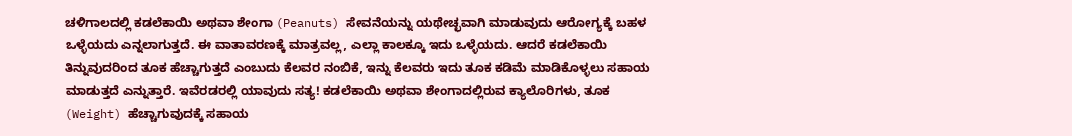ಚಳಿಗಾಲದಲ್ಲಿ ಕಡಲೆಕಾಯಿ ಅಥವಾ ಶೇಂಗಾ (Peanuts) ಸೇವನೆಯನ್ನು ಯಥೇಚ್ಛವಾಗಿ ಮಾಡುವುದು ಆರೋಗ್ಯಕ್ಕೆ ಬಹಳ ಒಳ್ಳೆಯದು ಎನ್ನಲಾಗುತ್ತದೆ. ಈ ವಾತಾವರಣಕ್ಕೆ ಮಾತ್ರವಲ್ಲ, ಎಲ್ಲಾ ಕಾಲಕ್ಕೂ ಇದು ಒಳ್ಳೆಯದು. ಆದರೆ ಕಡಲೆಕಾಯಿ ತಿನ್ನುವುದರಿಂದ ತೂಕ ಹೆಚ್ಚಾಗುತ್ತದೆ ಎಂಬುದು ಕೆಲವರ ನಂಬಿಕೆ, ಇನ್ನು ಕೆಲವರು ಇದು ತೂಕ ಕಡಿಮೆ ಮಾಡಿಕೊಳ್ಳಲು ಸಹಾಯ ಮಾಡುತ್ತದೆ ಎನ್ನುತ್ತಾರೆ. ಇವೆರಡರಲ್ಲಿ ಯಾವುದು ಸತ್ಯ! ಕಡಲೆಕಾಯಿ ಅಥವಾ ಶೇಂಗಾದಲ್ಲಿರುವ ಕ್ಯಾಲೊರಿಗಳು, ತೂಕ (Weight) ಹೆಚ್ಚಾಗುವುದಕ್ಕೆ ಸಹಾಯ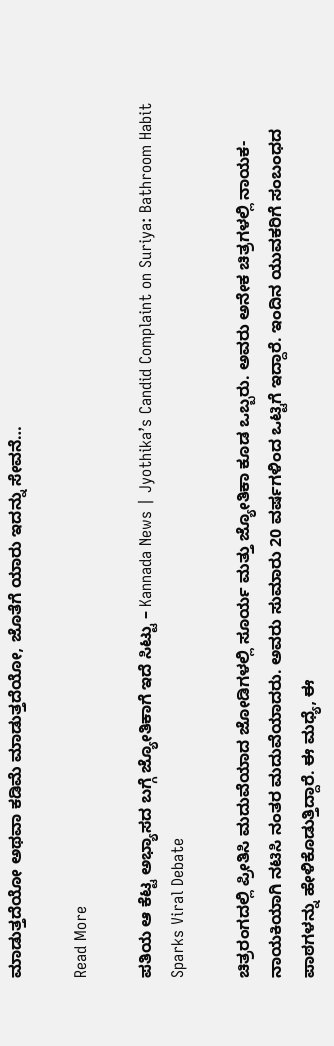ಮಾಡುತ್ತದೆಯೋ ಅಥವಾ ಕಡಿಮೆ ಮಾಡುತ್ತದೆಯೋ, ಜೊತೆಗೆ ಯಾರು ಇದನ್ನು ಸೇವನೆ…

Read More

ಪತಿಯ ಆ ಕೆಟ್ಟ ಅಭ್ಯಾಸದ ಬಗ್ಗೆ ಜ್ಯೋತಿಕಾಗೆ ಇದೆ ಸಿಟ್ಟು – Kannada News | Jyothika’s Candid Complaint on Suriya: Bathroom Habit Sparks Viral Debate

ಚಿತ್ರರಂಗದಲ್ಲಿ ಪ್ರೀತಿಸಿ ಮದುವೆಯಾದ ಜೋಡಿಗಳಲ್ಲಿ ಸೂರ್ಯ ಮತ್ತು ಜ್ಯೋತಿಕಾ ಕೂಡ ಒಬ್ಬರು. ಅವರು ಅನೇಕ ಚಿತ್ರಗಳಲ್ಲಿ ನಾಯಕ-ನಾಯಕಿಯಾಗಿ ನಟಿಸಿ ನಂತರ ಮದುವೆಯಾದರು. ಅವರು ಸುಮಾರು 20 ವರ್ಷಗಳಿಂದ ಒಟ್ಟಿಗೆ ಇದ್ದಾರೆ. ಇಂದಿನ ಯುವಕರಿಗೆ ಸಂಬಂಧದ ಪಾಠಗಳನ್ನು ಹೇಳಿಕೊಡುತ್ತಿದ್ದಾರೆ. ಈ ಮಧ್ಯೆ, ಈ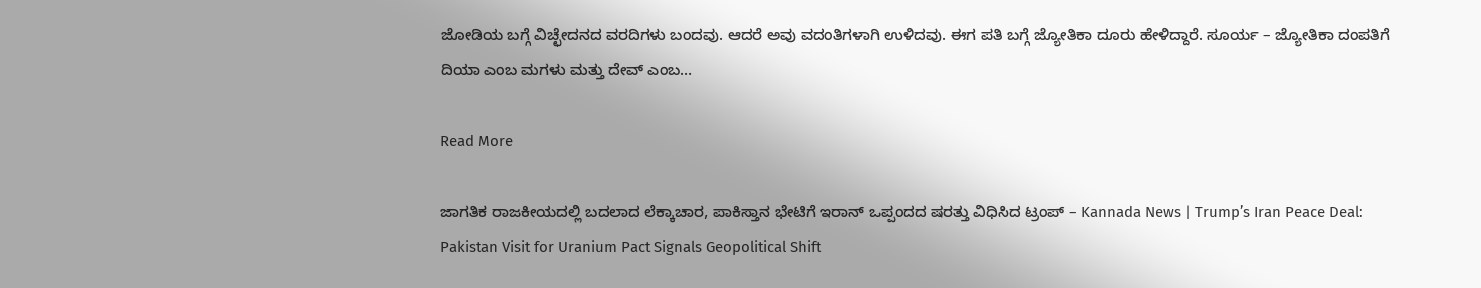ಜೋಡಿಯ ಬಗ್ಗೆ ವಿಚ್ಛೇದನದ ವರದಿಗಳು ಬಂದವು. ಆದರೆ ಅವು ವದಂತಿಗಳಾಗಿ ಉಳಿದವು. ಈಗ ಪತಿ ಬಗ್ಗೆ ಜ್ಯೋತಿಕಾ ದೂರು ಹೇಳಿದ್ದಾರೆ. ಸೂರ್ಯ – ಜ್ಯೋತಿಕಾ ದಂಪತಿಗೆ ದಿಯಾ ಎಂಬ ಮಗಳು ಮತ್ತು ದೇವ್ ಎಂಬ…

Read More

ಜಾಗತಿಕ ರಾಜಕೀಯದಲ್ಲಿ ಬದಲಾದ ಲೆಕ್ಕಾಚಾರ, ಪಾಕಿಸ್ತಾನ ಭೇಟಿಗೆ ಇರಾನ್ ಒಪ್ಪಂದದ ಷರತ್ತು ವಿಧಿಸಿದ ಟ್ರಂಪ್ – Kannada News | Trump’s Iran Peace Deal: Pakistan Visit for Uranium Pact Signals Geopolitical Shift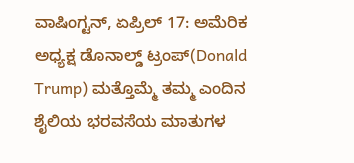ವಾಷಿಂಗ್ಟನ್, ಏಪ್ರಿಲ್ 17: ಅಮೆರಿಕ ಅಧ್ಯಕ್ಷ ಡೊನಾಲ್ಡ್ ಟ್ರಂಪ್(Donald Trump) ಮತ್ತೊಮ್ಮೆ ತಮ್ಮ ಎಂದಿನ ಶೈಲಿಯ ಭರವಸೆಯ ಮಾತುಗಳ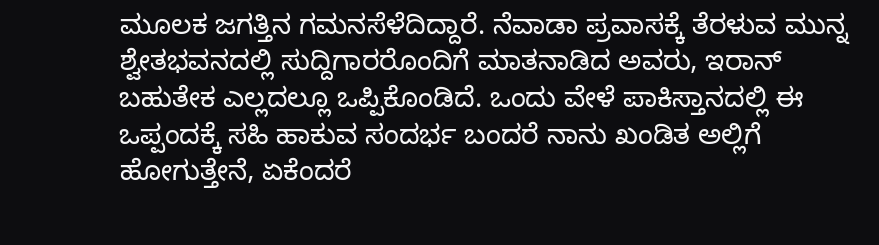ಮೂಲಕ ಜಗತ್ತಿನ ಗಮನಸೆಳೆದಿದ್ದಾರೆ. ನೆವಾಡಾ ಪ್ರವಾಸಕ್ಕೆ ತೆರಳುವ ಮುನ್ನ ಶ್ವೇತಭವನದಲ್ಲಿ ಸುದ್ದಿಗಾರರೊಂದಿಗೆ ಮಾತನಾಡಿದ ಅವರು, ಇರಾನ್ ಬಹುತೇಕ ಎಲ್ಲದಲ್ಲೂ ಒಪ್ಪಿಕೊಂಡಿದೆ. ಒಂದು ವೇಳೆ ಪಾಕಿಸ್ತಾನದಲ್ಲಿ ಈ ಒಪ್ಪಂದಕ್ಕೆ ಸಹಿ ಹಾಕುವ ಸಂದರ್ಭ ಬಂದರೆ ನಾನು ಖಂಡಿತ ಅಲ್ಲಿಗೆ ಹೋಗುತ್ತೇನೆ, ಏಕೆಂದರೆ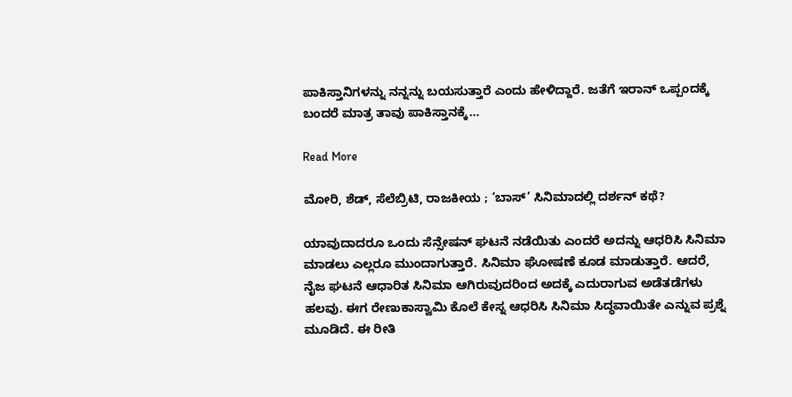ಪಾಕಿಸ್ತಾನಿಗಳನ್ನು ನನ್ನನ್ನು ಬಯಸುತ್ತಾರೆ ಎಂದು ಹೇಳಿದ್ದಾರೆ. ಜತೆಗೆ ಇರಾನ್ ಒಪ್ಪಂದಕ್ಕೆ ಬಂದರೆ ಮಾತ್ರ ತಾವು ಪಾಕಿಸ್ತಾನಕ್ಕೆ…

Read More

ಮೋರಿ, ಶೆಡ್, ಸೆಲೆಬ್ರಿಟಿ, ರಾಜಕೀಯ ; ‘ಬಾಸ್’ ಸಿನಿಮಾದಲ್ಲಿ ದರ್ಶನ್ ಕಥೆ?

ಯಾವುದಾದರೂ ಒಂದು ಸೆನ್ಸೇಷನ್ ಘಟನೆ ನಡೆಯಿತು ಎಂದರೆ ಅದನ್ನು ಆಧರಿಸಿ ಸಿನಿಮಾ ಮಾಡಲು ಎಲ್ಲರೂ ಮುಂದಾಗುತ್ತಾರೆ. ಸಿನಿಮಾ ಘೋಷಣೆ ಕೂಡ ಮಾಡುತ್ತಾರೆ. ಆದರೆ, ನೈಜ ಘಟನೆ ಆಧಾರಿತ ಸಿನಿಮಾ ಆಗಿರುವುದರಿಂದ ಅದಕ್ಕೆ ಎದುರಾಗುವ ಅಡೆತಡೆಗಳು ಹಲವು. ಈಗ ರೇಣುಕಾಸ್ವಾಮಿ ಕೊಲೆ ಕೇಸ್ನ ಆಧರಿಸಿ ಸಿನಿಮಾ ಸಿದ್ಧವಾಯಿತೇ ಎನ್ನುವ ಪ್ರಶ್ನೆ ಮೂಡಿದೆ. ಈ ರೀತಿ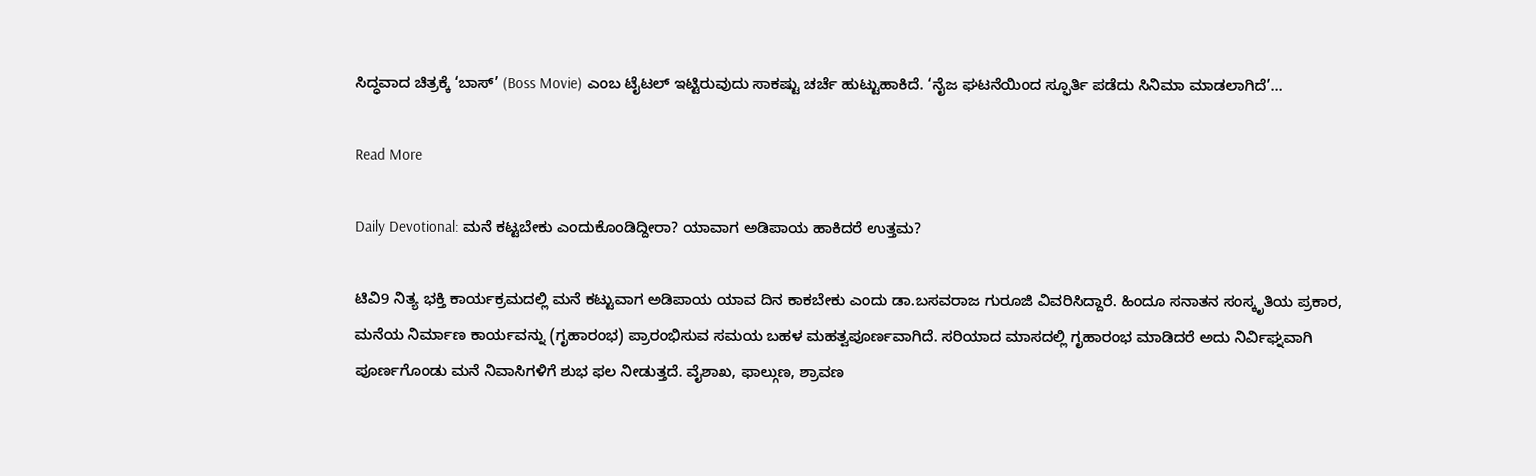ಸಿದ್ಧವಾದ ಚಿತ್ರಕ್ಕೆ ‘ಬಾಸ್’ (Boss Movie) ಎಂಬ ಟೈಟಲ್ ಇಟ್ಟಿರುವುದು ಸಾಕಷ್ಟು ಚರ್ಚೆ ಹುಟ್ಟುಹಾಕಿದೆ. ‘ನೈಜ ಘಟನೆಯಿಂದ ಸ್ಫೂರ್ತಿ ಪಡೆದು ಸಿನಿಮಾ ಮಾಡಲಾಗಿದೆ’…

Read More

Daily Devotional: ಮನೆ ಕಟ್ಟಬೇಕು ಎಂದುಕೊಂಡಿದ್ದೀರಾ? ಯಾವಾಗ ಅಡಿಪಾಯ ಹಾಕಿದರೆ ಉತ್ತಮ?

ಟಿವಿ9 ನಿತ್ಯ ಭಕ್ತಿ ಕಾರ್ಯಕ್ರಮದಲ್ಲಿ ಮನೆ ಕಟ್ಟುವಾಗ ಅಡಿಪಾಯ ಯಾವ ದಿನ ಕಾಕಬೇಕು ಎಂದು ಡಾ.ಬಸವರಾಜ ಗುರೂಜಿ ವಿವರಿಸಿದ್ದಾರೆ. ಹಿಂದೂ ಸನಾತನ ಸಂಸ್ಕೃತಿಯ ಪ್ರಕಾರ, ಮನೆಯ ನಿರ್ಮಾಣ ಕಾರ್ಯವನ್ನು (ಗೃಹಾರಂಭ) ಪ್ರಾರಂಭಿಸುವ ಸಮಯ ಬಹಳ ಮಹತ್ವಪೂರ್ಣವಾಗಿದೆ. ಸರಿಯಾದ ಮಾಸದಲ್ಲಿ ಗೃಹಾರಂಭ ಮಾಡಿದರೆ ಅದು ನಿರ್ವಿಘ್ನವಾಗಿ ಪೂರ್ಣಗೊಂಡು ಮನೆ ನಿವಾಸಿಗಳಿಗೆ ಶುಭ ಫಲ ನೀಡುತ್ತದೆ. ವೈಶಾಖ, ಫಾಲ್ಗುಣ, ಶ್ರಾವಣ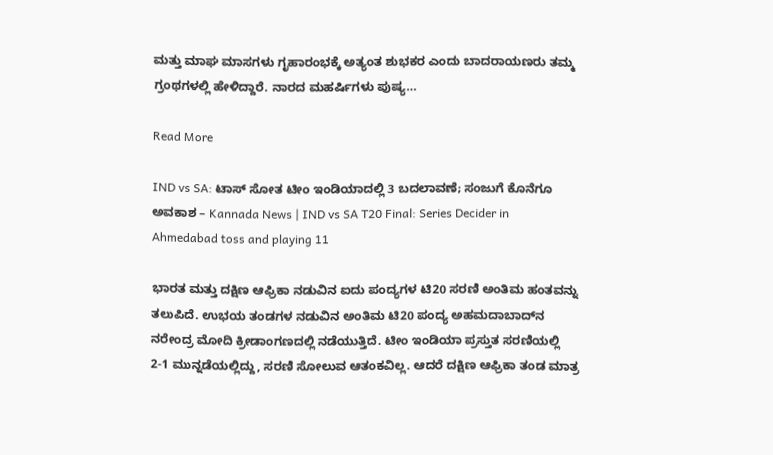ಮತ್ತು ಮಾಘ ಮಾಸಗಳು ಗೃಹಾರಂಭಕ್ಕೆ ಅತ್ಯಂತ ಶುಭಕರ ಎಂದು ಬಾದರಾಯಣರು ತಮ್ಮ ಗ್ರಂಥಗಳಲ್ಲಿ ಹೇಳಿದ್ದಾರೆ. ನಾರದ ಮಹರ್ಷಿಗಳು ಪುಷ್ಯ…

Read More

IND vs SA: ಟಾಸ್ ಸೋತ ಟೀಂ ಇಂಡಿಯಾದಲ್ಲಿ 3 ಬದಲಾವಣೆ; ಸಂಜುಗೆ ಕೊನೆಗೂ ಅವಕಾಶ – Kannada News | IND vs SA T20 Final: Series Decider in Ahmedabad toss and playing 11

ಭಾರತ ಮತ್ತು ದಕ್ಷಿಣ ಆಫ್ರಿಕಾ ನಡುವಿನ ಐದು ಪಂದ್ಯಗಳ ಟಿ20 ಸರಣಿ ಅಂತಿಮ ಹಂತವನ್ನು ತಲುಪಿದೆ. ಉಭಯ ತಂಡಗಳ ನಡುವಿನ ಅಂತಿಮ ಟಿ20 ಪಂದ್ಯ ಅಹಮದಾಬಾದ್‌ನ ನರೇಂದ್ರ ಮೋದಿ ಕ್ರೀಡಾಂಗಣದಲ್ಲಿ ನಡೆಯುತ್ತಿದೆ. ಟೀಂ ಇಂಡಿಯಾ ಪ್ರಸ್ತುತ ಸರಣಿಯಲ್ಲಿ 2-1 ಮುನ್ನಡೆಯಲ್ಲಿದ್ದು, ಸರಣಿ ಸೋಲುವ ಆತಂಕವಿಲ್ಲ. ಆದರೆ ದಕ್ಷಿಣ ಆಫ್ರಿಕಾ ತಂಡ ಮಾತ್ರ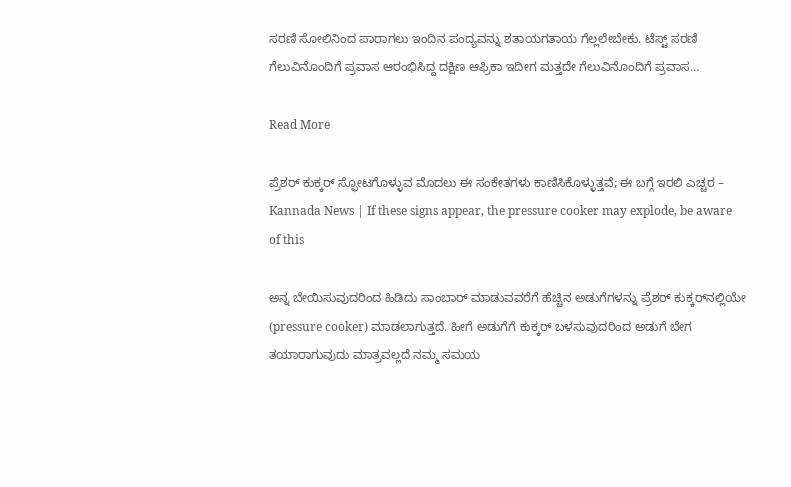ಸರಣಿ ಸೋಲಿನಿಂದ ಪಾರಾಗಲು ಇಂದಿನ ಪಂದ್ಯವನ್ನು ಶತಾಯಗತಾಯ ಗೆಲ್ಲಲೇಬೇಕು. ಟೆಸ್ಟ್ ಸರಣಿ ಗೆಲುವಿನೊಂದಿಗೆ ಪ್ರವಾಸ ಆರಂಭಿಸಿದ್ದ ದಕ್ಷಿಣ ಆಫ್ರಿಕಾ ಇದೀಗ ಮತ್ತದೇ ಗೆಲುವಿನೊಂದಿಗೆ ಪ್ರವಾಸ…

Read More

ಪ್ರೆಶರ್ ಕುಕ್ಕರ್ ಸ್ಫೋಟಗೊಳ್ಳುವ ಮೊದಲು ಈ ಸಂಕೇತಗಳು ಕಾಣಿಸಿಕೊಳ್ಳುತ್ತವೆ; ಈ ಬಗ್ಗೆ ಇರಲಿ ಎಚ್ಚರ – Kannada News | If these signs appear, the pressure cooker may explode, be aware of this

ಅನ್ನ ಬೇಯಿಸುವುದರಿಂದ ಹಿಡಿದು ಸಾಂಬಾರ್‌ ಮಾಡುವವರೆಗೆ ಹೆಚ್ಚಿನ ಅಡುಗೆಗಳನ್ನು ಪ್ರೆಶರ್‌ ಕುಕ್ಕರ್‌ನಲ್ಲಿಯೇ (pressure cooker) ಮಾಡಲಾಗುತ್ತದೆ. ಹೀಗೆ ಅಡುಗೆಗೆ ಕುಕ್ಕರ್‌ ಬಳಸುವುದರಿಂದ ಅಡುಗೆ ಬೇಗ ತಯಾರಾಗುವುದು ಮಾತ್ರವಲ್ಲದೆ ನಮ್ಮ ಸಮಯ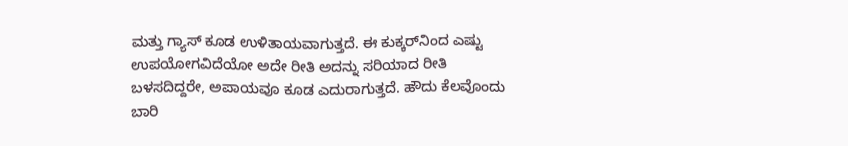ಮತ್ತು ಗ್ಯಾಸ್‌ ಕೂಡ ಉಳಿತಾಯವಾಗುತ್ತದೆ. ಈ ಕುಕ್ಕರ್‌ನಿಂದ ಎಷ್ಟು ಉಪಯೋಗವಿದೆಯೋ ಅದೇ ರೀತಿ ಅದನ್ನು ಸರಿಯಾದ ರೀತಿ ಬಳಸದಿದ್ದರೇ, ಅಪಾಯವೂ ಕೂಡ ಎದುರಾಗುತ್ತದೆ. ಹೌದು ಕೆಲವೊಂದು ಬಾರಿ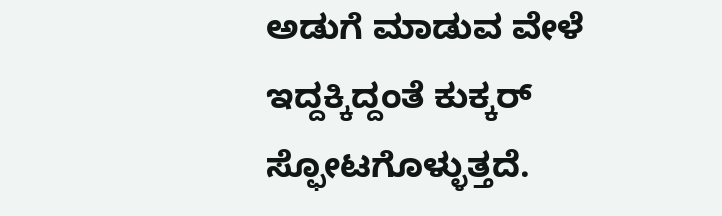ಅಡುಗೆ ಮಾಡುವ ವೇಳೆ ಇದ್ದಕ್ಕಿದ್ದಂತೆ ಕುಕ್ಕರ್‌ ಸ್ಫೋಟಗೊಳ್ಳುತ್ತದೆ.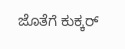ಜೊತೆಗೆ ಕುಕ್ಕರ್‌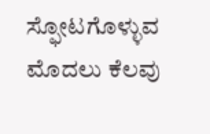ಸ್ಫೋಟಗೊಳ್ಳುವ ಮೊದಲು ಕೆಲವು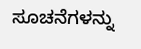ಸೂಚನೆಗಳನ್ನು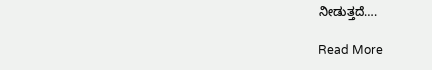ನೀಡುತ್ತದೆ….

Read More